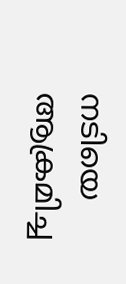നടിയെ ആക്രമിച്ച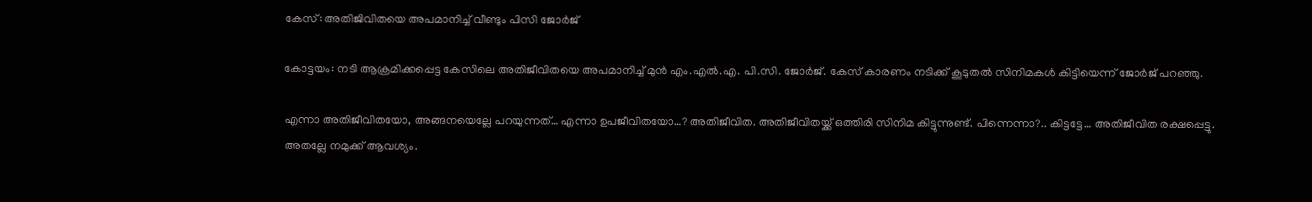കേസ്: അതിജിവിതയെ അപമാനിച്ച് വീണ്ടും പിസി ജോര്‍ജ്

കോട്ടയം: നടി ആക്രമിക്കപ്പെട്ട കേസിലെ അതിജീവിതയെ അപമാനിച്ച് മുന്‍ എം.എല്‍.എ. പി.സി. ജോര്‍ജ്. കേസ് കാരണം നടിക്ക് കൂടുതല്‍ സിനിമകള്‍ കിട്ടിയെന്ന് ജോര്‍ജ് പറഞ്ഞു.

എന്നാ അതിജീവിതയോ, അങ്ങനയെല്ലേ പറയുന്നത്… എന്നാ ഉപജീവിതയോ…? അതിജീവിത. അതിജീവിതയ്ക്ക് ഒത്തിരി സിനിമ കിട്ടുന്നുണ്ട്. പിന്നെന്നാ?.. കിട്ടട്ടേ… അതിജീവിത രക്ഷപ്പെട്ടു. അതല്ലേ നമുക്ക് ആവശ്യം.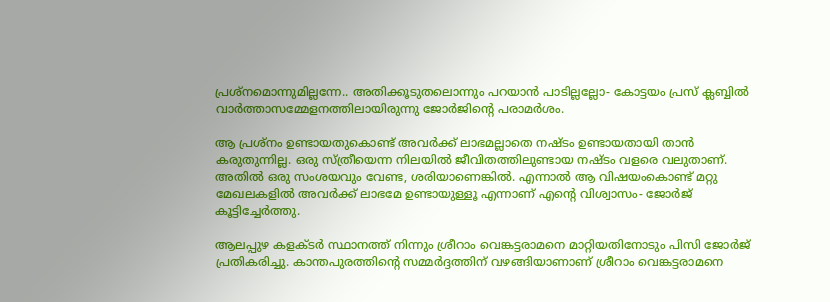പ്രശ്‌നമൊന്നുമില്ലന്നേ.. അതിക്കൂടുതലൊന്നും പറയാന്‍ പാടില്ലല്ലോ- കോട്ടയം പ്രസ് ക്ലബ്ബില്‍ വാര്‍ത്താസമ്മേളനത്തിലായിരുന്നു ജോര്‍ജിന്റെ പരാമര്‍ശം.

ആ പ്രശ്‌നം ഉണ്ടായതുകൊണ്ട് അവര്‍ക്ക് ലാഭമല്ലാതെ നഷ്ടം ഉണ്ടായതായി താന്‍ കരുതുന്നില്ല. ഒരു സ്ത്രീയെന്ന നിലയില്‍ ജീവിതത്തിലുണ്ടായ നഷ്ടം വളരെ വലുതാണ്. അതില്‍ ഒരു സംശയവും വേണ്ട, ശരിയാണെങ്കില്‍. എന്നാല്‍ ആ വിഷയംകൊണ്ട് മറ്റു മേഖലകളില്‍ അവര്‍ക്ക് ലാഭമേ ഉണ്ടായുള്ളൂ എന്നാണ് എന്റെ വിശ്വാസം- ജോര്‍ജ് കൂട്ടിച്ചേര്‍ത്തു.

ആലപ്പുഴ കളക്ടര്‍ സ്ഥാനത്ത് നിന്നും ശ്രീറാം വെങ്കട്ടരാമനെ മാറ്റിയതിനോടും പിസി ജോര്‍ജ് പ്രതികരിച്ചു. കാന്തപുരത്തിന്റെ സമ്മർദ്ദത്തിന് വഴങ്ങിയാണാണ് ശ്രീറാം വെങ്കട്ടരാമനെ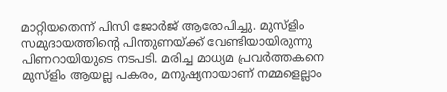മാറ്റിയതെന്ന് പിസി ജോര്‍ജ് ആരോപിച്ചു. മുസ്ളിം സമുദായത്തിന്റെ പിന്തുണയ്ക്ക് വേണ്ടിയായിരുന്നു പിണറായിയുടെ നടപടി. മരിച്ച മാധ്യമ പ്രവർത്തകനെ മുസ്ളിം ആയല്ല പകരം, മനുഷ്യനായാണ് നമ്മളെല്ലാം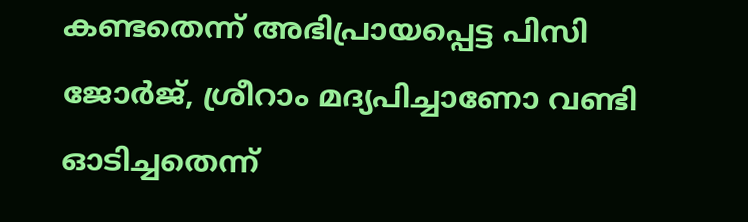കണ്ടതെന്ന് അഭിപ്രായപ്പെട്ട പിസി ജോര്‍ജ്, ശ്രീറാം മദ്യപിച്ചാണോ വണ്ടി ഓടിച്ചതെന്ന്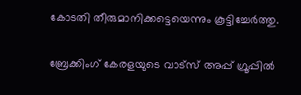കോടതി തീരുമാനിക്കട്ടെയെന്നും കൂട്ടിച്ചേര്‍ത്തു.

ബ്രേക്കിംഗ് കേരളയുടെ വാട്സ് അപ്പ് ഗ്രൂപ്പിൽ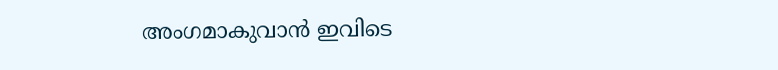അംഗമാകുവാൻ ഇവിടെ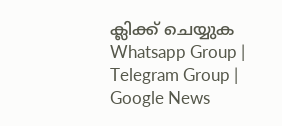ക്ലിക്ക് ചെയ്യുക Whatsapp Group | Telegram Group | Google News